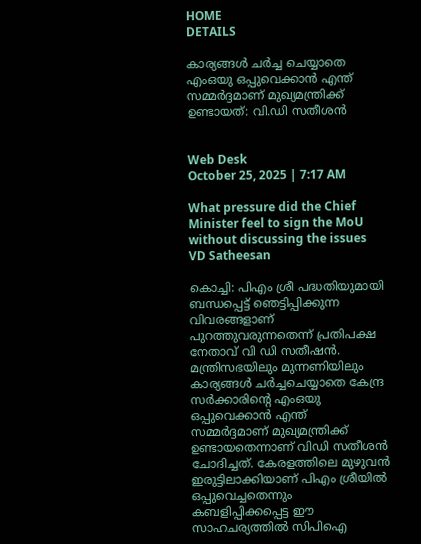HOME
DETAILS

കാര്യങ്ങൾ ചർച്ച ചെയ്യാതെ എംഒയു ഒപ്പുവെക്കാൻ എന്ത് സമ്മർദ്ദമാണ് മുഖ്യമന്ത്രിക്ക് ഉണ്ടായത്: വി.ഡി സതീശൻ


Web Desk
October 25, 2025 | 7:17 AM

What pressure did the Chief Minister feel to sign the MoU without discussing the issues VD Satheesan

കൊച്ചി: പിഎം ശ്രീ പദ്ധതിയുമായി ബന്ധപ്പെട്ട് ഞെട്ടിപ്പിക്കുന്ന വിവരങ്ങളാണ് പുറത്തുവരുന്നതെന്ന് പ്രതിപക്ഷ നേതാവ് വി ഡി സതീഷൻ. മന്ത്രിസഭയിലും മുന്നണിയിലും കാര്യങ്ങൾ ചർച്ചചെയ്യാതെ കേന്ദ്ര സർക്കാരിന്റെ എംഒയു ഒപ്പുവെക്കാൻ എന്ത്  സമ്മർദ്ദമാണ് മുഖ്യമന്ത്രിക്ക് ഉണ്ടായതെന്നാണ് വിഡി സതീശൻ ചോദിച്ചത്. കേരളത്തിലെ മുഴുവൻ ഇരുട്ടിലാക്കിയാണ് പിഎം ശ്രീയിൽ ഒപ്പുവെച്ചതെന്നും കബളിപ്പിക്കപ്പെട്ട ഈ സാഹചര്യത്തിൽ സിപിഐ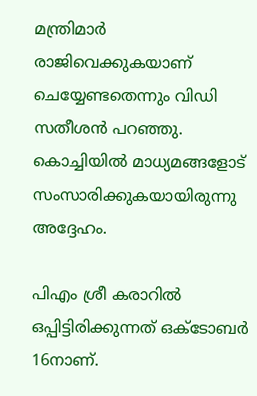മന്ത്രിമാർ രാജിവെക്കുകയാണ് ചെയ്യേണ്ടതെന്നും വിഡി സതീശൻ പറഞ്ഞു. കൊച്ചിയിൽ മാധ്യമങ്ങളോട് സംസാരിക്കുകയായിരുന്നു അദ്ദേഹം.

പിഎം ശ്രീ കരാറിൽ ഒപ്പിട്ടിരിക്കുന്നത് ഒക്ടോബർ 16നാണ്.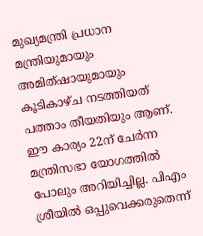മുഖ്യമന്ത്രി പ്രധാന മന്ത്രിയുമായും അമിത്ഷായുമായും കൂടികാഴ്ച നടത്തിയത് പത്താം തീയതിയും ആണ്. ഈ കാര്യം 22ന് ചേർന്ന മന്ത്രിസഭാ യോഗത്തിൽ പോലും അറിയിച്ചില്ല. പിഎം ശ്രീയിൽ ഒപ്പുവെക്കരുതെന്ന്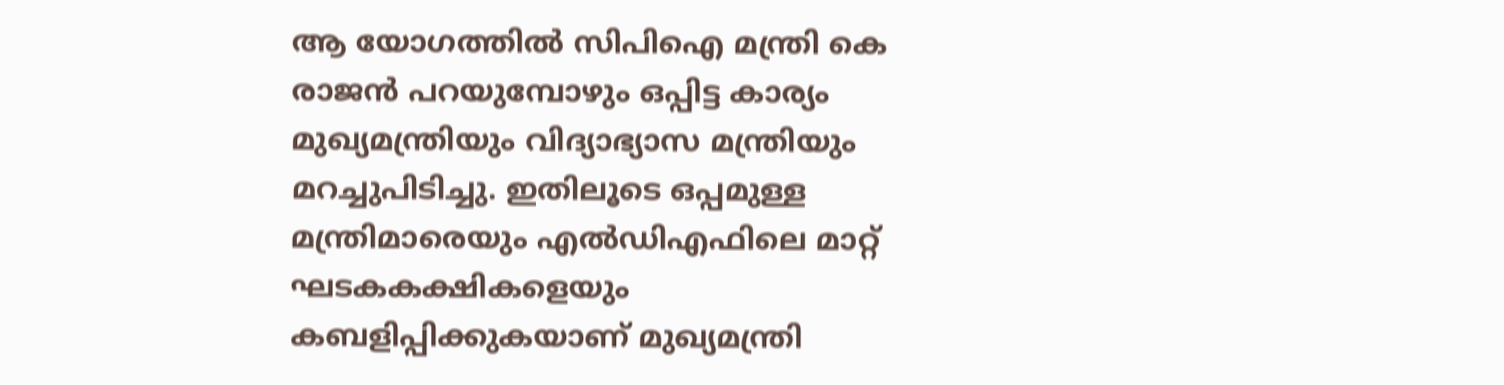ആ യോഗത്തിൽ സിപിഐ മന്ത്രി കെ രാജൻ പറയുമ്പോഴും ഒപ്പിട്ട കാര്യം മുഖ്യമന്ത്രിയും വിദ്യാഭ്യാസ മന്ത്രിയും മറച്ചുപിടിച്ചു. ഇതിലൂടെ ഒപ്പമുള്ള മന്ത്രിമാരെയും എൽഡിഎഫിലെ മാറ്റ് ഘടകകക്ഷികളെയും കബളിപ്പിക്കുകയാണ് മുഖ്യമന്ത്രി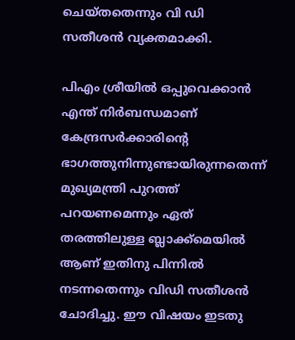ചെയ്തതെന്നും വി ഡി സതീശൻ വ്യക്തമാക്കി.

പിഎം ശ്രീയിൽ ഒപ്പുവെക്കാൻ എന്ത് നിർബന്ധമാണ് കേന്ദ്രസർക്കാരിന്റെ ഭാഗത്തുനിന്നുണ്ടായിരുന്നതെന്ന് മുഖ്യമന്ത്രി പുറത്ത് പറയണമെന്നും ഏത് തരത്തിലുള്ള ബ്ലാക്ക്മെയിൽ ആണ് ഇതിനു പിന്നിൽ നടന്നതെന്നും വിഡി സതീശൻ ചോദിച്ചു. ഈ വിഷയം ഇടതു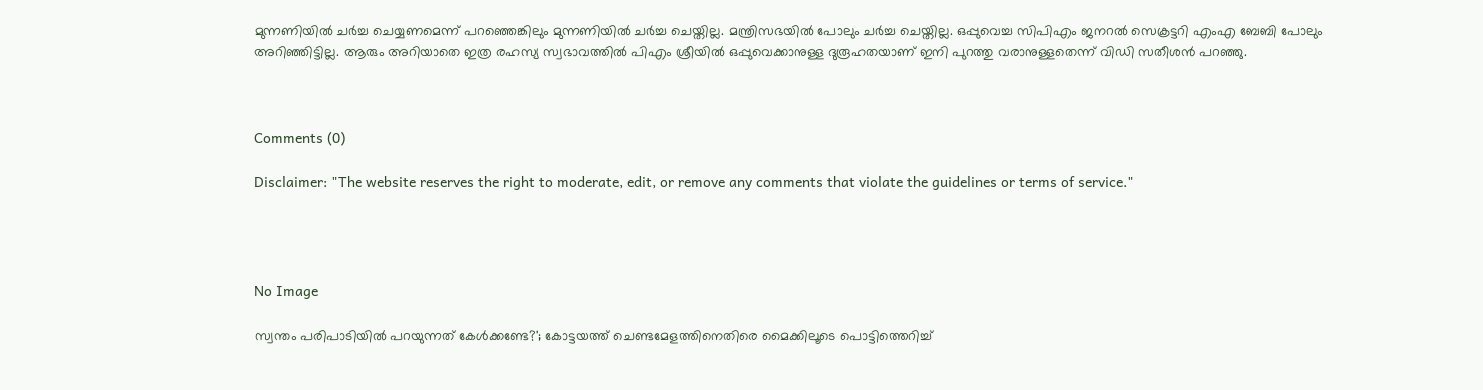മുന്നണിയിൽ ചർച്ച ചെയ്യണമെന്ന് പറഞ്ഞെങ്കിലും മുന്നണിയിൽ ചർച്ച ചെയ്തില്ല. മന്ത്രിസഭയിൽ പോലും ചർച്ച ചെയ്തില്ല. ഒപ്പുവെച്ച സിപിഎം ജനറൽ സെക്രട്ടറി എംഎ ബേബി പോലും അറിഞ്ഞിട്ടില്ല. ആരും അറിയാതെ ഇത്ര രഹസ്യ സ്വഭാവത്തിൽ പിഎം ശ്രീയിൽ ഒപ്പുവെക്കാനുള്ള ദുരൂഹതയാണ് ഇനി പുറത്തു വരാനുള്ളതെന്ന് വിഡി സതീശൻ പറഞ്ഞു.



Comments (0)

Disclaimer: "The website reserves the right to moderate, edit, or remove any comments that violate the guidelines or terms of service."




No Image

സ്വന്തം പരിപാടിയിൽ പറയുന്നത് കേൾക്കണ്ടേ?'; കോട്ടയത്ത് ചെണ്ടമേളത്തിനെതിരെ മൈക്കിലൂടെ പൊട്ടിത്തെറിച്ച്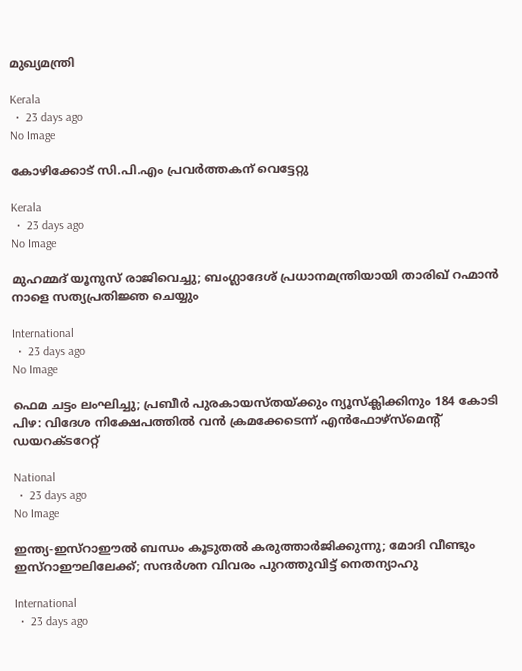മുഖ്യമന്ത്രി

Kerala
  •  23 days ago
No Image

കോഴിക്കോട് സി.പി.എം പ്രവർത്തകന് വെട്ടേറ്റു

Kerala
  •  23 days ago
No Image

മുഹമ്മദ് യൂനുസ് രാജിവെച്ചു; ബംഗ്ലാദേശ് പ്രധാനമന്ത്രിയായി താരിഖ് റഹ്മാൻ നാളെ സത്യപ്രതിജ്ഞ ചെയ്യും

International
  •  23 days ago
No Image

ഫെമ ചട്ടം ലംഘിച്ചു; പ്രബീർ പുരകായസ്തയ്ക്കും ന്യൂസ്‌ക്ലിക്കിനും 184 കോടി പിഴ: വിദേശ നിക്ഷേപത്തിൽ വൻ ക്രമക്കേടെന്ന് എൻഫോഴ്‌സ്‌മെന്റ് ഡയറക്ടറേറ്റ്

National
  •  23 days ago
No Image

ഇന്ത്യ-ഇസ്റാഈൽ ബന്ധം കൂടുതൽ കരുത്താർജിക്കുന്നു; മോദി വീണ്ടും ഇസ്റാഈലിലേക്ക്; സന്ദർശന വിവരം പുറത്തുവിട്ട് നെതന്യാഹു

International
  •  23 days ago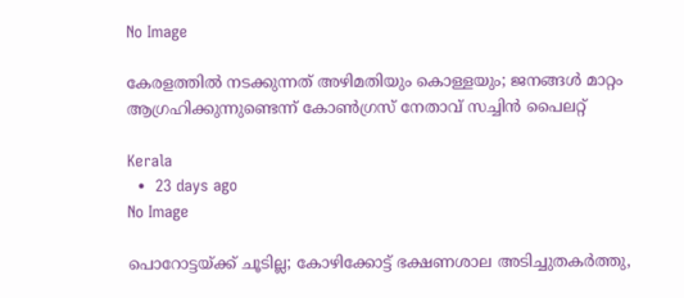No Image

കേരളത്തില്‍ നടക്കുന്നത് അഴിമതിയും കൊള്ളയും; ജനങ്ങള്‍ മാറ്റം ആഗ്രഹിക്കുന്നുണ്ടെന്ന് കോണ്‍ഗ്രസ് നേതാവ് സച്ചിന്‍ പൈലറ്റ്

Kerala
  •  23 days ago
No Image

പൊറോട്ടയ്ക്ക് ചൂടില്ല; കോഴിക്കോട്ട് ഭക്ഷണശാല അടിച്ചുതകർത്തു,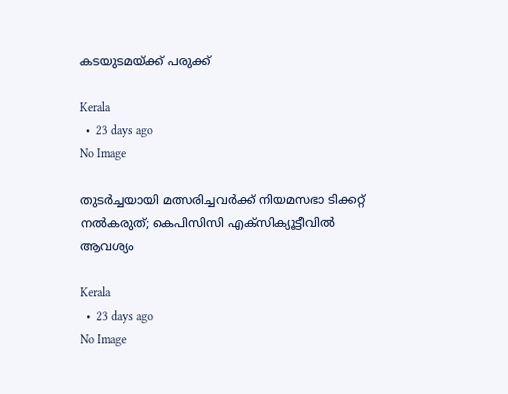കടയുടമയ്ക്ക് പരുക്ക്

Kerala
  •  23 days ago
No Image

തുടര്‍ച്ചയായി മത്സരിച്ചവര്‍ക്ക് നിയമസഭാ ടിക്കറ്റ് നല്‍കരുത്; കെപിസിസി എക്‌സിക്യൂട്ടീവില്‍ ആവശ്യം

Kerala
  •  23 days ago
No Image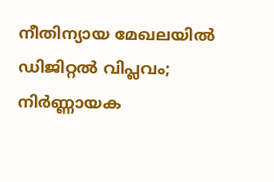നീതിന്യായ മേഖലയിൽ ഡിജിറ്റൽ വിപ്ലവം; നിർണ്ണായക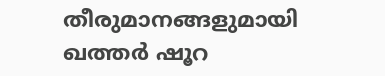തീരുമാനങ്ങളുമായി ഖത്തർ ഷൂറ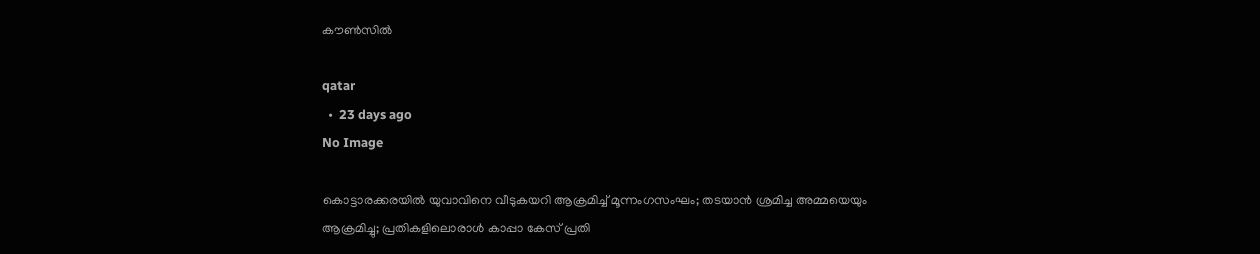കൗൺസിൽ

qatar
  •  23 days ago
No Image

കൊട്ടാരക്കരയിൽ യുവാവിനെ വീടുകയറി ആക്രമിച്ച് മൂന്നംഗസംഘം; തടയാൻ ശ്രമിച്ച അമ്മയെയും ആക്രമിച്ചു; പ്രതികളിലൊരാൾ കാപ്പാ കേസ് പ്രതി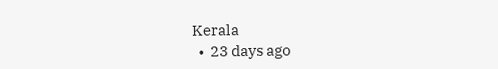Kerala
  •  23 days ago